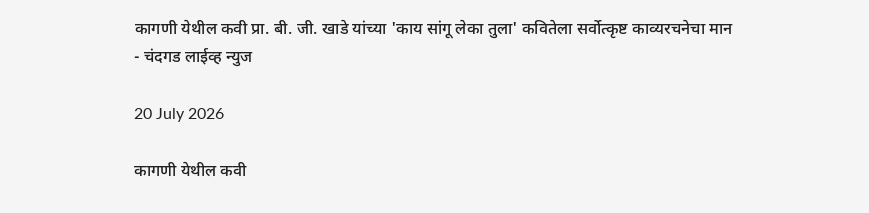कागणी येथील कवी प्रा. बी. जी. खाडे यांच्या 'काय सांगू लेका तुला' कवितेला सर्वोत्कृष्ट काव्यरचनेचा मान - चंदगड लाईव्ह न्युज

20 July 2026

कागणी येथील कवी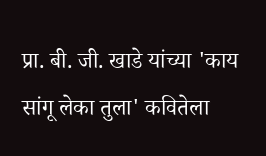प्रा. बी. जी. खाडे यांच्या 'काय सांगू लेका तुला' कवितेला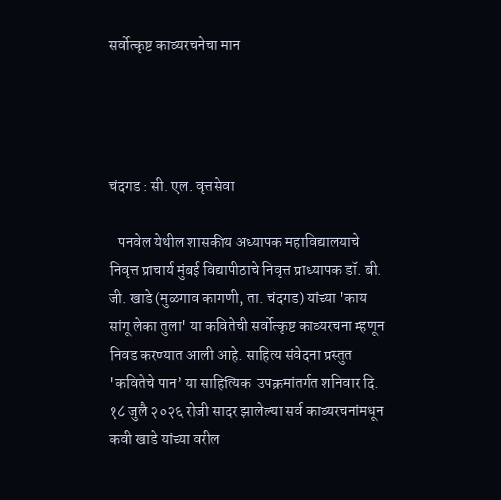सर्वोत्कृष्ट काव्यरचनेचा मान




चंदगड : सी. एल. वृत्तसेवा

   पनवेल येथील शासकीय अध्यापक महाविद्यालयाचे निवृत्त प्राचार्य मुंबई विद्यापीठाचे निवृत्त प्राध्यापक डॉ. बी. जी. खाडे (मुळगाव कागणी, ता. चंदगड) यांच्या 'काय सांगू लेका तुला' या कवितेची सर्वोत्कृष्ट काव्यरचना म्हणून निवड करण्यात आली आहे. साहित्य संवेदना प्रस्तुत 'कवितेचे पान’ या साहित्यिक  उपक्रमांतर्गत शनिवार दि. १८ जुलै २०२६ रोजी सादर झालेल्या सर्व काव्यरचनांमधून कवी खाडे यांच्या वरील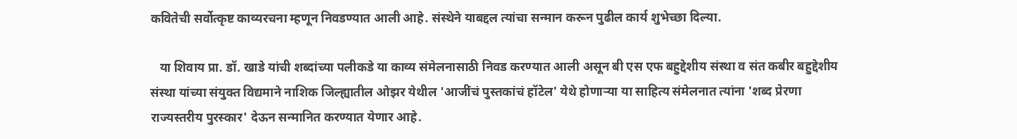कवितेची सर्वोत्कृष्ट काव्यरचना म्हणून निवडण्यात आली आहे. संस्थेने याबद्दल त्यांचा सन्मान करून पुढील कार्य शुभेच्छा दिल्या.

   या शिवाय प्रा. डॉ. खाडे यांची शब्दांच्या पलीकडे या काव्य संमेलनासाठी निवड करण्यात आली असून बी एस एफ बहुद्देशीय संस्था व संत कबीर बहुद्देशीय संस्था यांच्या संयुक्त विद्यमाने नाशिक जिल्ह्यातील ओझर येथील 'आजींचं पुस्तकांचं हॉटेल' येथे होणाऱ्या या साहित्य संमेलनात त्यांना 'शब्द प्रेरणा राज्यस्तरीय पुरस्कार' देऊन सन्मानित करण्यात येणार आहे.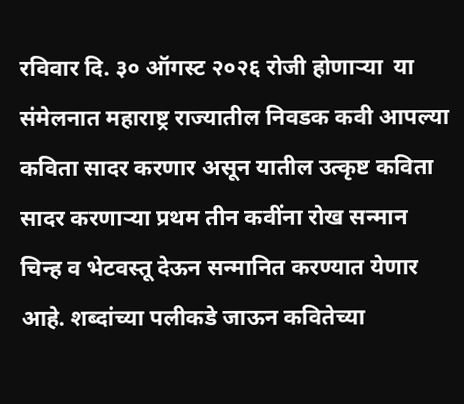रविवार दि. ३० ऑगस्ट २०२६ रोजी होणाऱ्या  या संमेलनात महाराष्ट्र राज्यातील निवडक कवी आपल्या कविता सादर करणार असून यातील उत्कृष्ट कविता सादर करणाऱ्या प्रथम तीन कवींना रोख सन्मान चिन्ह व भेटवस्तू देऊन सन्मानित करण्यात येणार आहे. शब्दांच्या पलीकडे जाऊन कवितेच्या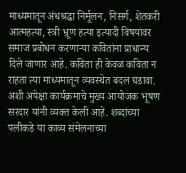माध्यमातून अंधश्रद्धा निर्मूलन, निसर्ग, शेतकरी आत्महत्या, स्त्री भ्रूण हत्या इत्यादी विषयांवर समाज प्रबोधन करणाऱ्या कवितांना प्राधान्य दिले जाणार आहे. कविता ही केवळ कविता न राहता त्या माध्यमातून व्यवस्थेत बदल घडावा. अशी अपेक्षा कार्यक्रमाचे मुख्य आयोजक भूषण सरदार यांनी व्यक्त केली आहे. शब्दांच्या पलीकडे या काव्य संमेलनाच्या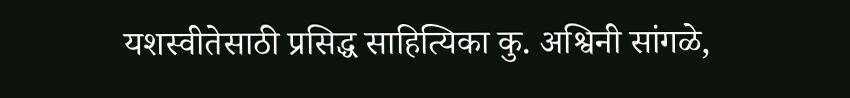यशस्वीतेसाठी प्रसिद्ध साहित्यिका कु. अश्विनी सांगळे,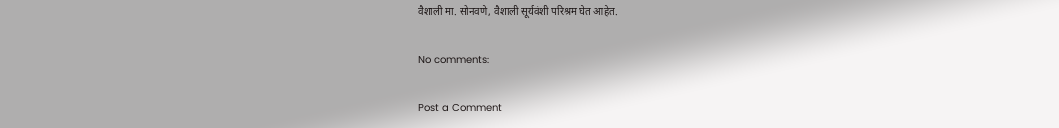वैशाली मा. सोनवणे, वैशाली सूर्यवंशी परिश्रम घेत आहेत.

No comments:

Post a Comment